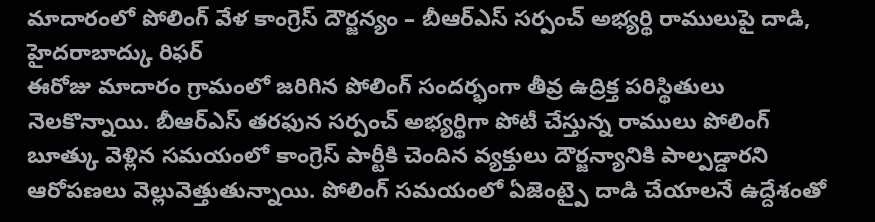మాదారంలో పోలింగ్ వేళ కాంగ్రెస్ దౌర్జన్యం – బీఆర్ఎస్ సర్పంచ్ అభ్యర్థి రాములుపై దాడి, హైదరాబాద్కు రిఫర్
ఈరోజు మాదారం గ్రామంలో జరిగిన పోలింగ్ సందర్భంగా తీవ్ర ఉద్రిక్త పరిస్థితులు నెలకొన్నాయి. బీఆర్ఎస్ తరఫున సర్పంచ్ అభ్యర్థిగా పోటీ చేస్తున్న రాములు పోలింగ్ బూత్కు వెళ్లిన సమయంలో కాంగ్రెస్ పార్టీకి చెందిన వ్యక్తులు దౌర్జన్యానికి పాల్పడ్డారని ఆరోపణలు వెల్లువెత్తుతున్నాయి. పోలింగ్ సమయంలో ఏజెంట్పై దాడి చేయాలనే ఉద్దేశంతో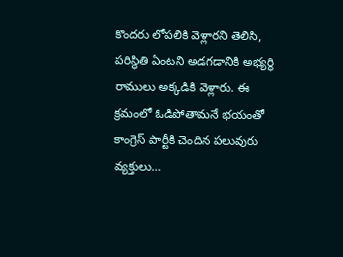కొందరు లోపలికి వెళ్లారని తెలిసి, పరిస్థితి ఏంటని అడగడానికి అభ్యర్థి రాములు అక్కడికి వెళ్లారు. ఈ క్రమంలో ఓడిపోతామనే భయంతో కాంగ్రెస్ పార్టీకి చెందిన పలువురు వ్యక్తులు…